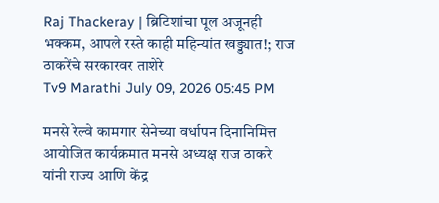Raj Thackeray | ब्रिटिशांचा पूल अजूनही भक्कम, आपले रस्ते काही महिन्यांत खड्ड्यात!; राज ठाकरेंचे सरकारवर ताशेरे
Tv9 Marathi July 09, 2026 05:45 PM

मनसे रेल्वे कामगार सेनेच्या वर्धापन दिनानिमित्त आयोजित कार्यक्रमात मनसे अध्यक्ष राज ठाकरे यांनी राज्य आणि केंद्र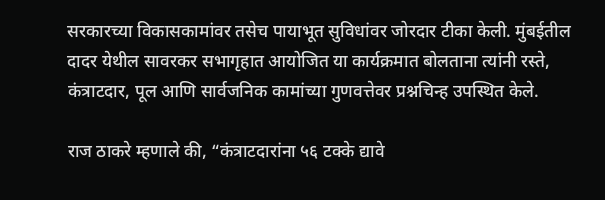सरकारच्या विकासकामांवर तसेच पायाभूत सुविधांवर जोरदार टीका केली. मुंबईतील दादर येथील सावरकर सभागृहात आयोजित या कार्यक्रमात बोलताना त्यांनी रस्ते, कंत्राटदार, पूल आणि सार्वजनिक कामांच्या गुणवत्तेवर प्रश्नचिन्ह उपस्थित केले.

राज ठाकरे म्हणाले की, “कंत्राटदारांना ५६ टक्के द्यावे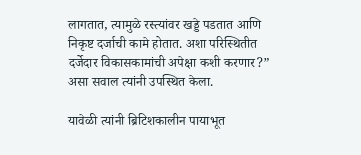लागतात, त्यामुळे रस्त्यांवर खड्डे पडतात आणि निकृष्ट दर्जाची कामे होतात. अशा परिस्थितीत दर्जेदार विकासकामांची अपेक्षा कशी करणार?” असा सवाल त्यांनी उपस्थित केला.

यावेळी त्यांनी ब्रिटिशकालीन पायाभूत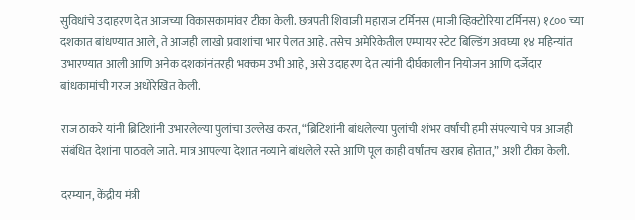सुविधांचे उदाहरण देत आजच्या विकासकामांवर टीका केली. छत्रपती शिवाजी महाराज टर्मिनस (माजी व्हिक्टोरिया टर्मिनस) १८०० च्या दशकात बांधण्यात आले, ते आजही लाखो प्रवाशांचा भार पेलत आहे. तसेच अमेरिकेतील एम्पायर स्टेट बिल्डिंग अवघ्या १४ महिन्यांत उभारण्यात आली आणि अनेक दशकांनंतरही भक्कम उभी आहे, असे उदाहरण देत त्यांनी दीर्घकालीन नियोजन आणि दर्जेदार बांधकामांची गरज अधोरेखित केली.

राज ठाकरे यांनी ब्रिटिशांनी उभारलेल्या पुलांचा उल्लेख करत, “ब्रिटिशांनी बांधलेल्या पुलांची शंभर वर्षांची हमी संपल्याचे पत्र आजही संबंधित देशांना पाठवले जाते. मात्र आपल्या देशात नव्याने बांधलेले रस्ते आणि पूल काही वर्षांतच खराब होतात,” अशी टीका केली.

दरम्यान, केंद्रीय मंत्री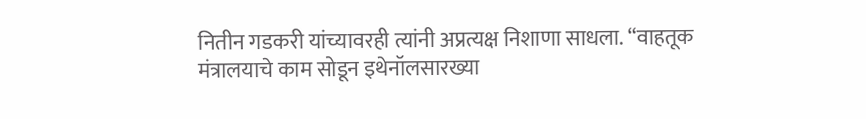नितीन गडकरी यांच्यावरही त्यांनी अप्रत्यक्ष निशाणा साधला. “वाहतूक मंत्रालयाचे काम सोडून इथेनॉलसारख्या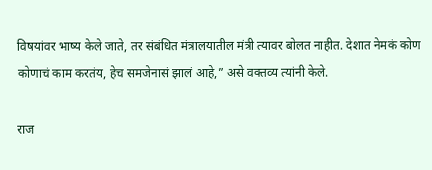विषयांवर भाष्य केले जाते, तर संबंधित मंत्रालयातील मंत्री त्यावर बोलत नाहीत. देशात नेमकं कोण कोणाचं काम करतंय, हेच समजेनासं झालं आहे,” असे वक्तव्य त्यांनी केले.

राज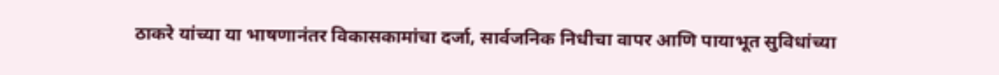ठाकरे यांच्या या भाषणानंतर विकासकामांचा दर्जा, सार्वजनिक निधीचा वापर आणि पायाभूत सुविधांच्या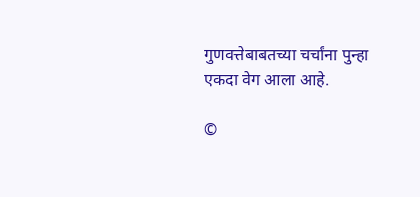गुणवत्तेबाबतच्या चर्चांना पुन्हा एकदा वेग आला आहे.

©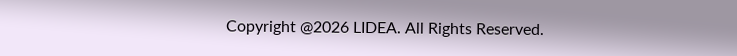Copyright @2026 LIDEA. All Rights Reserved.